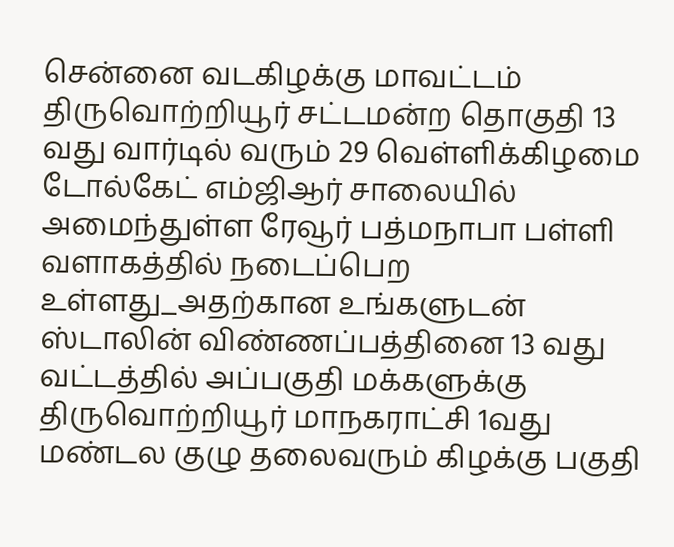சென்னை வடகிழக்கு மாவட்டம் திருவொற்றியூர் சட்டமன்ற தொகுதி 13 வது வார்டில் வரும் 29 வெள்ளிக்கிழமை டோல்கேட் எம்ஜிஆர் சாலையில் அமைந்துள்ள ரேவூர் பத்மநாபா பள்ளி வளாகத்தில் நடைப்பெற உள்ளது_அதற்கான உங்களுடன் ஸ்டாலின் விண்ணப்பத்தினை 13 வது வட்டத்தில் அப்பகுதி மக்களுக்கு திருவொற்றியூர் மாநகராட்சி 1வது மண்டல குழு தலைவரும் கிழக்கு பகுதி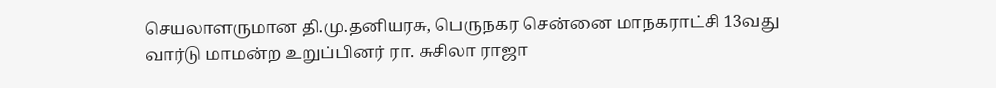செயலாளருமான தி.மு.தனியரசு, பெருநகர சென்னை மாநகராட்சி 13வது வார்டு மாமன்ற உறுப்பினர் ரா. சுசிலா ராஜா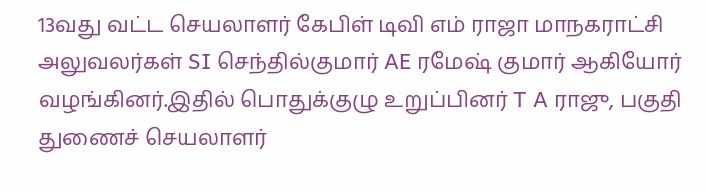13வது வட்ட செயலாளர் கேபிள் டிவி எம் ராஜா மாநகராட்சி அலுவலர்கள் SI செந்தில்குமார் AE ரமேஷ் குமார் ஆகியோர் வழங்கினர்.இதில் பொதுக்குழு உறுப்பினர் T A ராஜு, பகுதி துணைச் செயலாளர்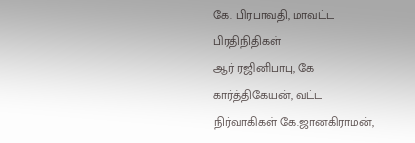கே. பிரபாவதி, மாவட்ட பிரதிநிதிகள்
ஆர் ரஜினிபாபு, கே கார்த்திகேயன், வட்ட நிர்வாகிகள் கே.ஜானகிராமன்,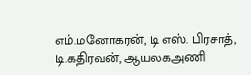எம்.மனோகரன், டி எஸ். பிரசாத், டி.கதிரவன், ஆயலகஅணி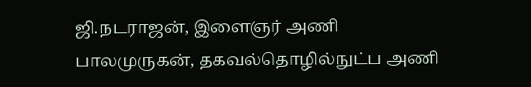ஜி.நடராஜன், இளைஞர் அணி பாலமுருகன், தகவல்தொழில்நுட்ப அணி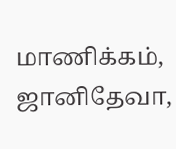மாணிக்கம்,
ஜானிதேவா,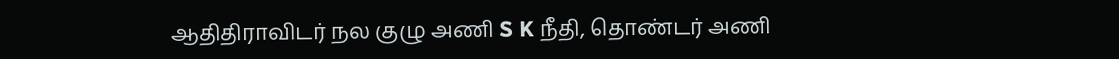ஆதிதிராவிடர் நல குழு அணி S K நீதி, தொண்டர் அணி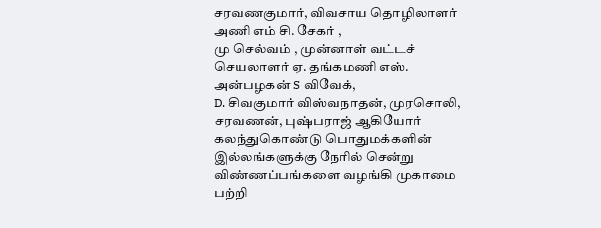சரவணகுமார், விவசாய தொழிலாளர் அணி எம் சி. சேகர் ,
மு செல்வம் , முன்னாள் வட்டச் செயலாளர் ஏ. தங்கமணி எஸ். அன்பழகன் S விவேக்,
D. சிவகுமார் விஸ்வநாதன், முரசொலி, சரவணன், புஷ்பராஜ் ஆகியோர் கலந்துகொண்டு பொதுமக்களின் இல்லங்களுக்கு நேரில் சென்று விண்ணப்பங்களை வழங்கி முகாமை பற்றி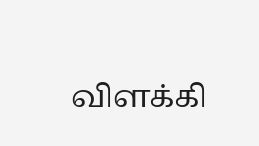விளக்கி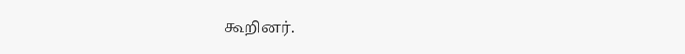கூறினர்.